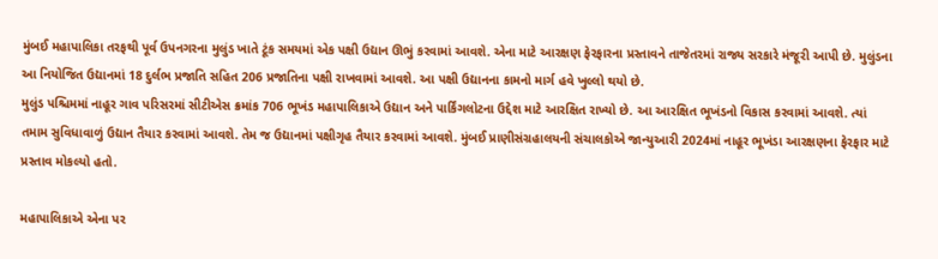મુંબઈ મહાપાલિકા તરફથી પૂર્વ ઉપનગરના મુલુંડ ખાતે ટૂંક સમયમાં એક પક્ષી ઉદ્યાન ઊભું કરવામાં આવશે. એના માટે આરક્ષણ ફેરફારના પ્રસ્તાવને તાજેતરમાં રાજ્ય સરકારે મંજૂરી આપી છે. મુલુંડના આ નિયોજિત ઉદ્યાનમાં 18 દુર્લભ પ્રજાતિ સહિત 206 પ્રજાતિના પક્ષી રાખવામાં આવશે. આ પક્ષી ઉદ્યાનના કામનો માર્ગ હવે ખુલ્લો થયો છે.
મુલુંડ પશ્ચિમમાં નાહૂર ગાવ પરિસરમાં સીટીએસ ક્રમાંક 706 ભૂખંડ મહાપાલિકાએ ઉદ્યાન અને પાર્કિંગલોટના ઉદ્દેશ માટે આરક્ષિત રાખ્યો છે. આ આરક્ષિત ભૂખંડનો વિકાસ કરવામાં આવશે. ત્યાં તમામ સુવિધાવાળું ઉદ્યાન તૈયાર કરવામાં આવશે. તેમ જ ઉદ્યાનમાં પક્ષીગૃહ તૈયાર કરવામાં આવશે. મુંબઈ પ્રાણીસંગ્રહાલયની સંચાલકોએ જાન્યુઆરી 2024માં નાહૂર ભૂખંડા આરક્ષણના ફેરફાર માટે પ્રસ્તાવ મોકલ્યો હતો.

મહાપાલિકાએ એના પર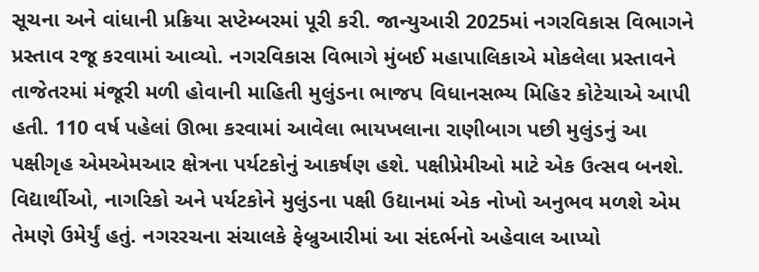સૂચના અને વાંધાની પ્રક્રિયા સપ્ટેમ્બરમાં પૂરી કરી. જાન્યુઆરી 2025માં નગરવિકાસ વિભાગને પ્રસ્તાવ રજૂ કરવામાં આવ્યો. નગરવિકાસ વિભાગે મુંબઈ મહાપાલિકાએ મોકલેલા પ્રસ્તાવને તાજેતરમાં મંજૂરી મળી હોવાની માહિતી મુલુંડના ભાજપ વિધાનસભ્ય મિહિર કોટેચાએ આપી હતી. 110 વર્ષ પહેલાં ઊભા કરવામાં આવેલા ભાયખલાના રાણીબાગ પછી મુલુંડનું આ પક્ષીગૃહ એમએમઆર ક્ષેત્રના પર્યટકોનું આકર્ષણ હશે. પક્ષીપ્રેમીઓ માટે એક ઉત્સવ બનશે. વિદ્યાર્થીઓ, નાગરિકો અને પર્યટકોને મુલુંડના પક્ષી ઉદ્યાનમાં એક નોખો અનુભવ મળશે એમ તેમણે ઉમેર્યું હતું. નગરરચના સંચાલકે ફેબ્રુઆરીમાં આ સંદર્ભનો અહેવાલ આપ્યો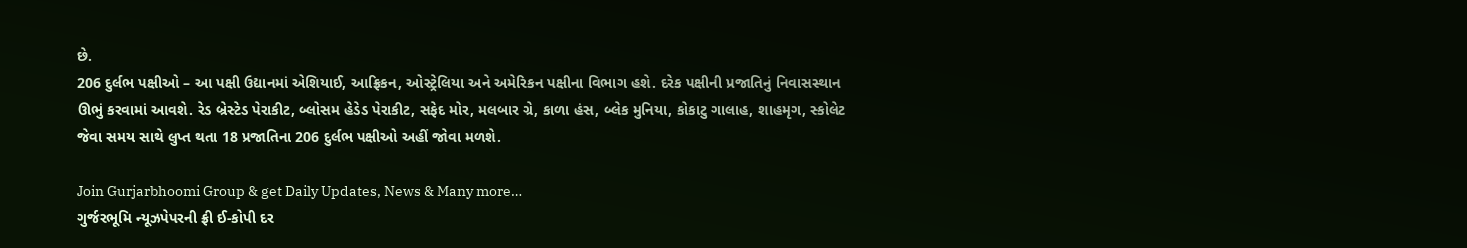છે.
206 દુર્લભ પક્ષીઓ – આ પક્ષી ઉદ્યાનમાં એશિયાઈ, આફ્રિકન, ઓસ્ટ્રેલિયા અને અમેરિકન પક્ષીના વિભાગ હશે. દરેક પક્ષીની પ્રજાતિનું નિવાસસ્થાન ઊભું કરવામાં આવશે. રેડ બ્રેસ્ટેડ પેરાકીટ, બ્લોસમ હેડેડ પેરાકીટ, સફેદ મોર, મલબાર ગ્રે, કાળા હંસ, બ્લેક મુનિયા, કોકાટુ ગાલાહ, શાહમૃગ, સ્કોલેટ જેવા સમય સાથે લુપ્ત થતા 18 પ્રજાતિના 206 દુર્લભ પક્ષીઓ અહીં જોવા મળશે.

Join Gurjarbhoomi Group & get Daily Updates, News & Many more…
ગુર્જરભૂમિ ન્યૂઝપેપરની ફ્રી ઈ-કોપી દર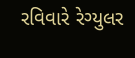રવિવારે રેગ્યુલર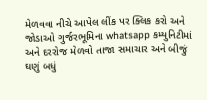મેળવવા નીચે આપેલ લીંક પર ક્લિક કરો અને જોડાઓ ગુર્જરભૂમિના whatsapp કમ્યુનિટીમાં અને દરરોજ મેળવો તાજા સમાચાર અને બીજું ઘણું બધું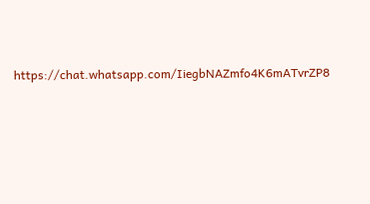https://chat.whatsapp.com/IiegbNAZmfo4K6mATvrZP8